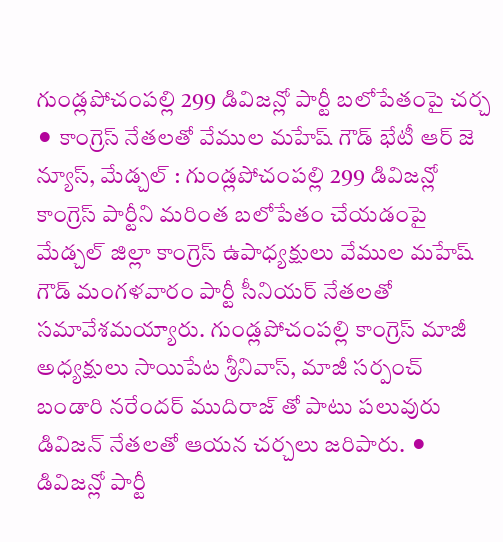గుండ్లపోచంపల్లి 299 డివిజన్లో పార్టీ బలోపేతంపై చర్చ
⚫ కాంగ్రెస్ నేతలతో వేముల మహేష్ గౌడ్ భేటీ ఆర్ జె న్యూస్, మేడ్చల్ : గుండ్లపోచంపల్లి 299 డివిజన్లో కాంగ్రెస్ పార్టీని మరింత బలోపేతం చేయడంపై మేడ్చల్ జిల్లా కాంగ్రెస్ ఉపాధ్యక్షులు వేముల మహేష్ గౌడ్ మంగళవారం పార్టీ సీనియర్ నేతలతో సమావేశమయ్యారు. గుండ్లపోచంపల్లి కాంగ్రెస్ మాజీ అధ్యక్షులు సాయిపేట శ్రీనివాస్, మాజీ సర్పంచ్ బండారి నరేందర్ ముదిరాజ్ తో పాటు పలువురు డివిజన్ నేతలతో ఆయన చర్చలు జరిపారు. ⚫ డివిజన్లో పార్టీ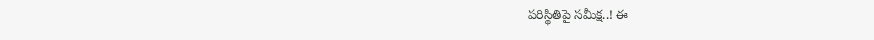పరిస్థితిపై సమీక్ష..! ఈ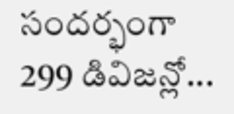సందర్భంగా 299 డివిజన్లో...